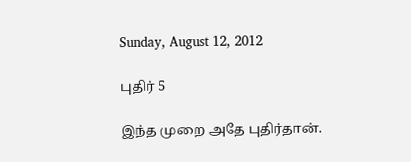Sunday, August 12, 2012

புதிர் 5

இந்த முறை அதே புதிர்தான்.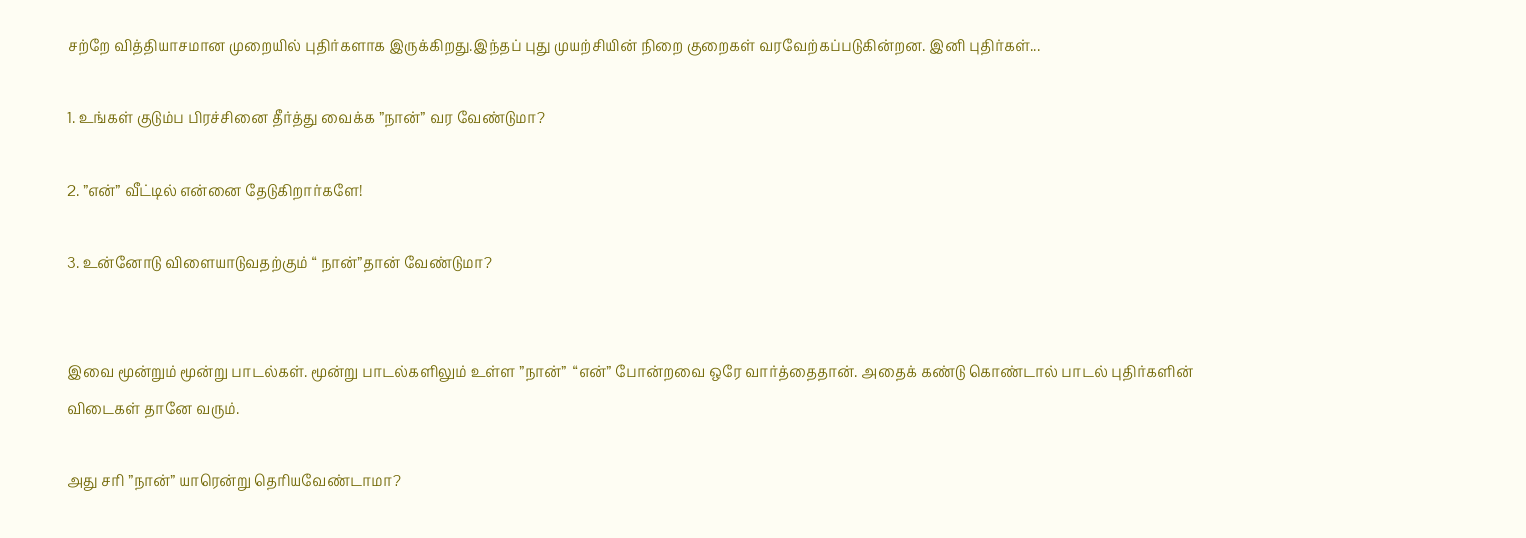சற்றே வித்தியாசமான முறையில் புதிர்களாக இருக்கிறது.இந்தப் புது முயற்சியின் நிறை குறைகள் வரவேற்கப்படுகின்றன. இனி புதிர்கள்...

1. உங்கள் குடும்ப பிரச்சினை தீர்த்து வைக்க ”நான்” வர வேண்டுமா?

2. ”என்” வீட்டில் என்னை தேடுகிறார்களே!

3. உன்னோடு விளையாடுவதற்கும் “ நான்”தான் வேண்டுமா?


இவை மூன்றும் மூன்று பாடல்கள். மூன்று பாடல்களிலும் உள்ள ”நான்”  “என்” போன்றவை ஒரே வார்த்தைதான். அதைக் கண்டு கொண்டால் பாடல் புதிர்களின் விடைகள் தானே வரும்.

அது சரி ”நான்” யாரென்று தெரியவேண்டாமா?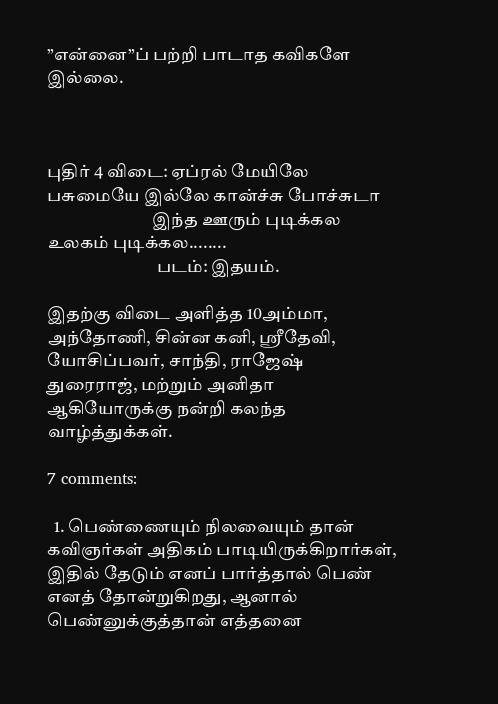”என்னை”ப் பற்றி பாடாத கவிகளே இல்லை.



புதிர் 4 விடை: ஏப்ரல் மேயிலே பசுமையே இல்லே கான்ச்சு போச்சுடா
                              இந்த ஊரும் புடிக்கல உலகம் புடிக்கல........
                               படம்: இதயம்.

இதற்கு விடை அளித்த 10அம்மா, அந்தோணி, சின்ன கனி, ஸ்ரீதேவி, யோசிப்பவர், சாந்தி, ராஜேஷ் துரைராஜ், மற்றும் அனிதா ஆகியோருக்கு நன்றி கலந்த வாழ்த்துக்கள்.

7 comments:

  1. பெண்ணையும் நிலவையும் தான் கவிஞர்கள் அதிகம் பாடியிருக்கிறார்கள், இதில் தேடும் எனப் பார்த்தால் பெண் எனத் தோன்றுகிறது, ஆனால் பெண்னுக்குத்தான் எத்தனை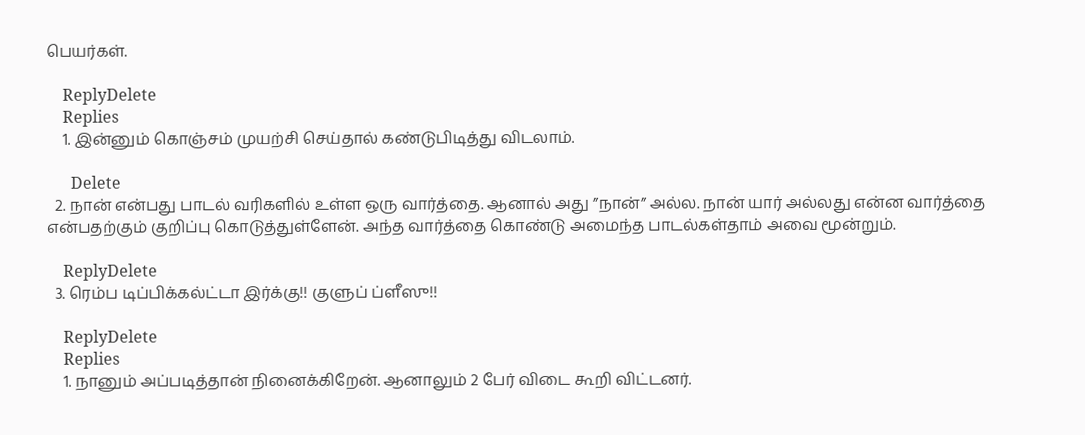பெயர்கள்.

    ReplyDelete
    Replies
    1. இன்னும் கொஞ்சம் முயற்சி செய்தால் கண்டுபிடித்து விடலாம்.

      Delete
  2. நான் என்பது பாடல் வரிகளில் உள்ள ஒரு வார்த்தை. ஆனால் அது ”நான்” அல்ல. நான் யார் அல்லது என்ன வார்த்தை என்பதற்கும் குறிப்பு கொடுத்துள்ளேன். அந்த வார்த்தை கொண்டு அமைந்த பாடல்கள்தாம் அவை மூன்றும்.

    ReplyDelete
  3. ரெம்ப டிப்பிக்கல்ட்டா இர்க்கு!! குளுப் ப்ளீஸு!!

    ReplyDelete
    Replies
    1. நானும் அப்படித்தான் நினைக்கிறேன். ஆனாலும் 2 பேர் விடை கூறி விட்டனர்.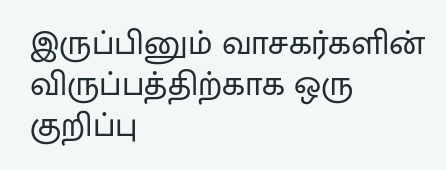இருப்பினும் வாசகர்களின் விருப்பத்திற்காக ஒரு குறிப்பு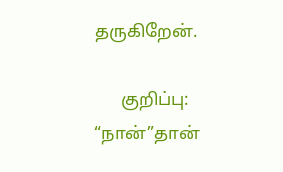தருகிறேன்.

      குறிப்பு: “நான்”தான்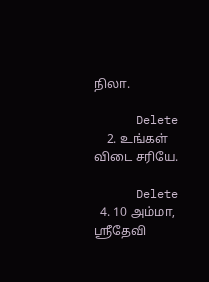நிலா.

      Delete
    2. உங்கள் விடை சரியே.

      Delete
  4. 10 அம்மா, ஸ்ரீதேவி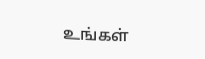உங்கள்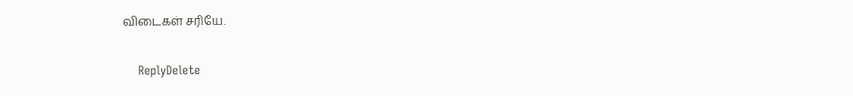விடைகள் சரியே.

    ReplyDelete